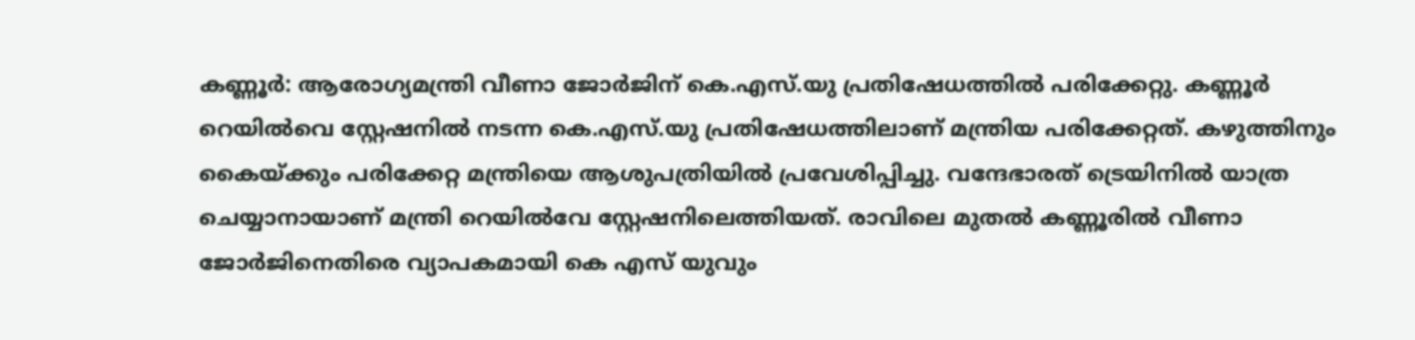കണ്ണൂർ: ആരോഗ്യമന്ത്രി വീണാ ജോർജിന് കെ.എസ്.യു പ്രതിഷേധത്തിൽ പരിക്കേറ്റു. കണ്ണൂർ റെയിൽവെ സ്റ്റേഷനിൽ നടന്ന കെ.എസ്.യു പ്രതിഷേധത്തിലാണ് മന്ത്രിയ പരിക്കേറ്റത്. കഴുത്തിനും കൈയ്ക്കും പരിക്കേറ്റ മന്ത്രിയെ ആശുപത്രിയിൽ പ്രവേശിപ്പിച്ചു. വന്ദേഭാരത് ട്രെയിനിൽ യാത്ര ചെയ്യാനായാണ് മന്ത്രി റെയിൽവേ സ്റ്റേഷനിലെത്തിയത്. രാവിലെ മുതൽ കണ്ണൂരിൽ വീണാ ജോർജിനെതിരെ വ്യാപകമായി കെ എസ് യുവും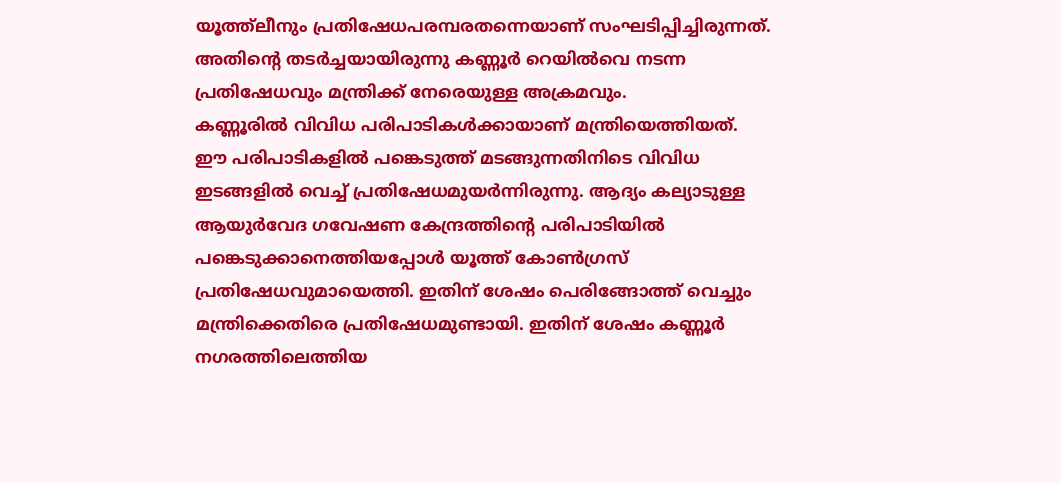യൂത്ത്ലീനും പ്രതിഷേധപരമ്പരതന്നെയാണ് സംഘടിപ്പിച്ചിരുന്നത്. അതിൻ്റെ തടർച്ചയായിരുന്നു കണ്ണൂർ റെയിൽവെ നടന്ന പ്രതിഷേധവും മന്ത്രിക്ക് നേരെയുള്ള അക്രമവും.
കണ്ണൂരിൽ വിവിധ പരിപാടികൾക്കായാണ് മന്ത്രിയെത്തിയത്. ഈ പരിപാടികളിൽ പങ്കെടുത്ത് മടങ്ങുന്നതിനിടെ വിവിധ ഇടങ്ങളിൽ വെച്ച് പ്രതിഷേധമുയർന്നിരുന്നു. ആദ്യം കല്യാടുള്ള ആയുർവേദ ഗവേഷണ കേന്ദ്രത്തിന്റെ പരിപാടിയിൽ പങ്കെടുക്കാനെത്തിയപ്പോൾ യൂത്ത് കോൺഗ്രസ് പ്രതിഷേധവുമായെത്തി. ഇതിന് ശേഷം പെരിങ്ങോത്ത് വെച്ചും മന്ത്രിക്കെതിരെ പ്രതിഷേധമുണ്ടായി. ഇതിന് ശേഷം കണ്ണൂർ നഗരത്തിലെത്തിയ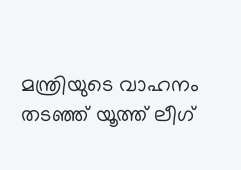മന്ത്രിയുടെ വാഹനം തടഞ്ഞ് യൂത്ത് ലീഗ്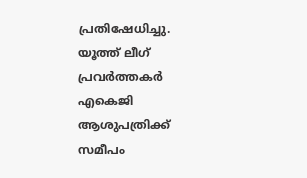പ്രതിഷേധിച്ചു. യൂത്ത് ലീഗ് പ്രവർത്തകർ എകെജി ആശുപത്രിക്ക് സമീപം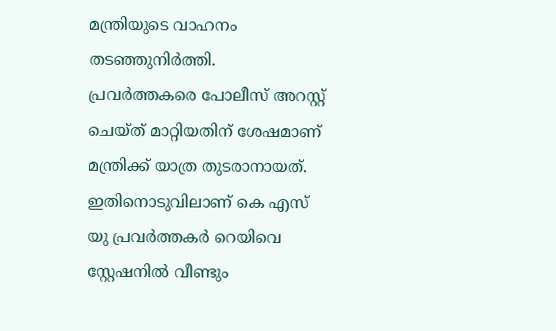മന്ത്രിയുടെ വാഹനം തടഞ്ഞുനിർത്തി. പ്രവർത്തകരെ പോലീസ് അറസ്റ്റ് ചെയ്ത് മാറ്റിയതിന് ശേഷമാണ് മന്ത്രിക്ക് യാത്ര തുടരാനായത്. ഇതിനൊടുവിലാണ് കെ എസ് യു പ്രവർത്തകർ റെയിവെ സ്റ്റേഷനിൽ വീണ്ടും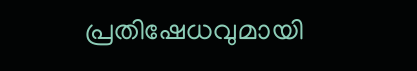പ്രതിഷേധവുമായി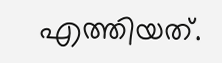എത്തിയത്.